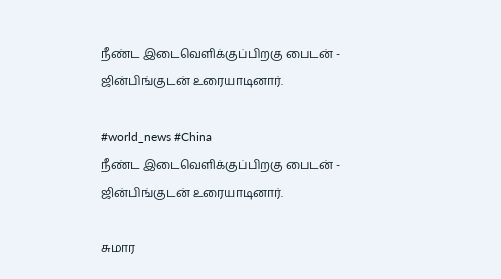நீண்ட இடைவெளிக்குப்பிறகு பைடன் - ஜின்பிங்குடன் உரையாடினார்.

#world_news #China
நீண்ட இடைவெளிக்குப்பிறகு பைடன் - ஜின்பிங்குடன் உரையாடினார்.

சுமார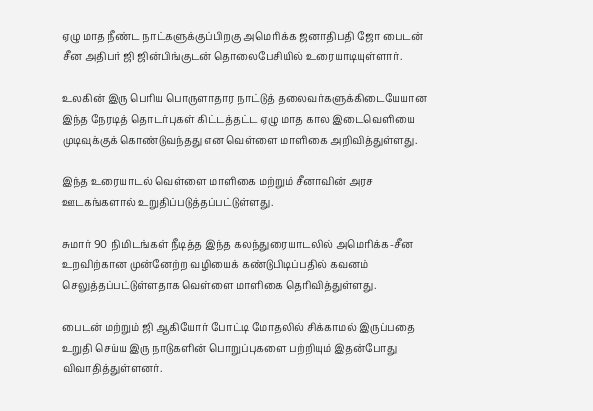ஏழு மாத நீண்ட நாட்களுக்குப்பிறகு அமெரிக்க ஜனாதிபதி ஜோ பைடன் சீன அதிபர் ஜி ஜின்பிங்குடன் தொல‍ைபேசியில் உரையாடியுள்ளார்.

உலகின் இரு பெரிய பொருளாதார நாட்டுத் தலைவர்களுக்கிடையேயான இந்த நேரடித் தொடர்புகள் கிட்டத்தட்ட ஏழு மாத கால இடைவெளியை முடிவுக்குக் கொண்டுவந்தது என வெள்ளை மாளிகை அறிவித்துள்ளது.

இந்த உரையாடல் வெள்ளை மாளிகை மற்றும் சீனாவின் அரச ஊடகங்களால் உறுதிப்படுத்தப்பட்டுள்ளது.

சுமார் 90 நிமிடங்கள் நீடித்த இந்த கலந்துரையாடலில் அமெரிக்க-சீன உறவிற்கான முன்னேற்ற வழியைக் கண்டுபிடிப்பதில் கவனம் செலுத்தப்பட்டுள்ளதாக வெள்ளை மாளிகை தெரிவித்துள்ளது.

பைடன் மற்றும் ஜி ஆகியோர் போட்டி மோதலில் சிக்காமல் இருப்பதை உறுதி செய்ய இரு நாடுகளின் பொறுப்புகளை பற்றியும் இதன்போது விவாதித்துள்ளனர்.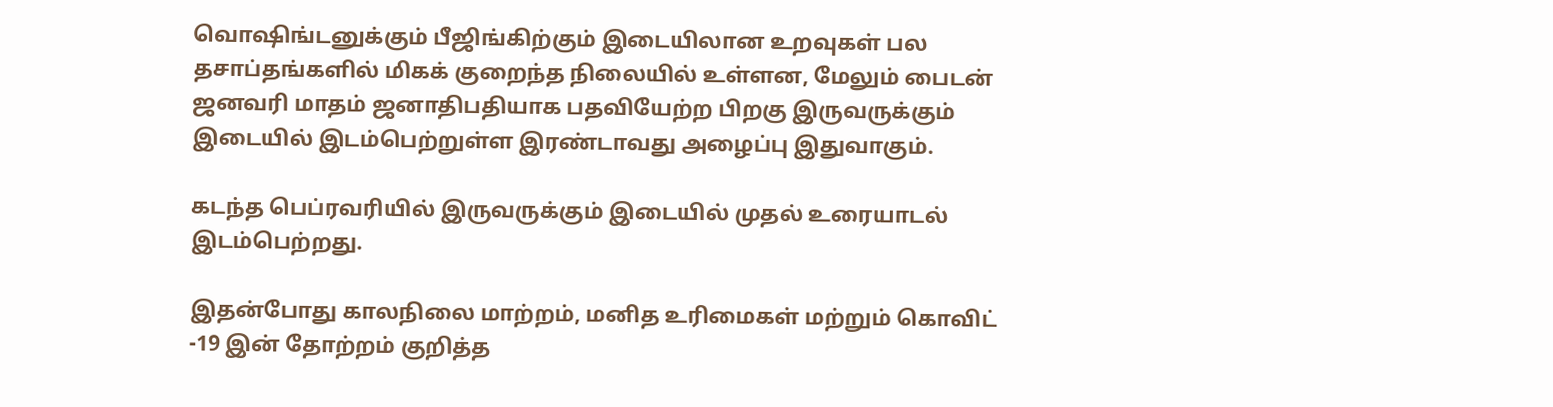வொஷிங்டனுக்கும் பீஜிங்கிற்கும் இடையிலான உறவுகள் பல தசாப்தங்களில் மிகக் குறைந்த நிலையில் உள்ளன, மேலும் பைடன் ஜனவரி மாதம் ஜனாதிபதியாக பதவியேற்ற பிறகு இருவருக்கும் இடையில் இடம்பெற்றுள்ள இரண்டாவது அழைப்பு இதுவாகும்.

கடந்த பெப்ரவரியில் இருவருக்கும் இடையில் முதல் உரையாடல் இடம்பெற்றது.

இதன்போது காலநிலை மாற்றம், மனித உரிமைகள் மற்றும் கொவிட் -19 இன் தோற்றம் குறித்த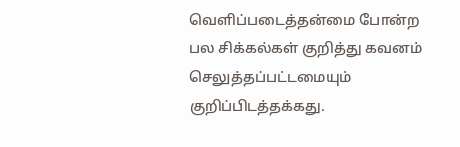வெளிப்படைத்தன்மை போன்ற பல சிக்கல்கள் குறித்து கவனம் செலுத்தப்பட்டமையும் குறிப்பிடத்தக்கது.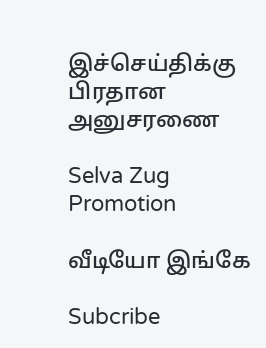இச்செய்திக்கு பிரதான அனுசரணை

Selva Zug Promotion

வீடியோ இங்கே

Subcribe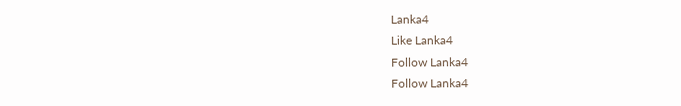Lanka4
Like Lanka4
Follow Lanka4
Follow Lanka4